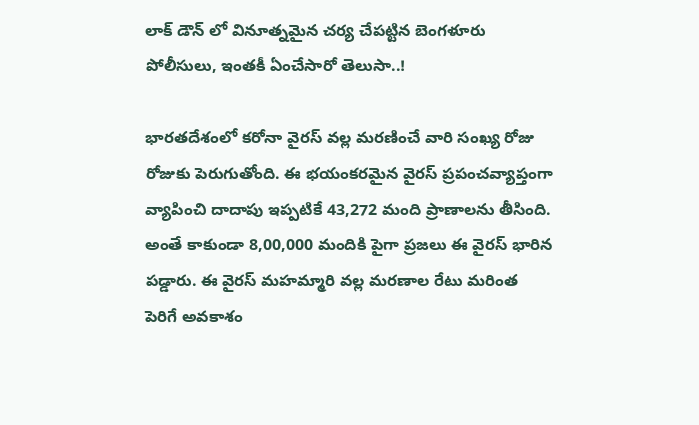లాక్ డౌన్ లో వినూత్నమైన చర్య చేపట్టిన బెంగళూరు పోలీసులు, ఇంతకీ ఏంచేసారో తెలుసా..!

భారతదేశంలో కరోనా వైరస్ వల్ల మరణించే వారి సంఖ్య రోజు రోజుకు పెరుగుతోంది. ఈ భయంకరమైన వైరస్ ప్రపంచవ్యాప్తంగా వ్యాపించి దాదాపు ఇప్పటికే 43,272 మంది ప్రాణాలను తీసింది. అంతే కాకుండా 8,00,000 మందికి పైగా ప్రజలు ఈ వైరస్ భారిన పడ్డారు. ఈ వైరస్ మహమ్మారి వల్ల మరణాల రేటు మరింత పెరిగే అవకాశం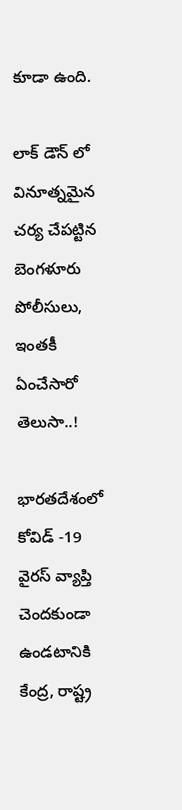కూడా ఉంది.

లాక్ డౌన్ లో వినూత్నమైన చర్య చేపట్టిన బెంగళూరు పోలీసులు, ఇంతకీ ఏంచేసారో తెలుసా..!

భారతదేశంలో కోవిడ్ -19 వైరస్ వ్యాప్తి చెందకుండా ఉండటానికి కేంద్ర, రాష్ట్ర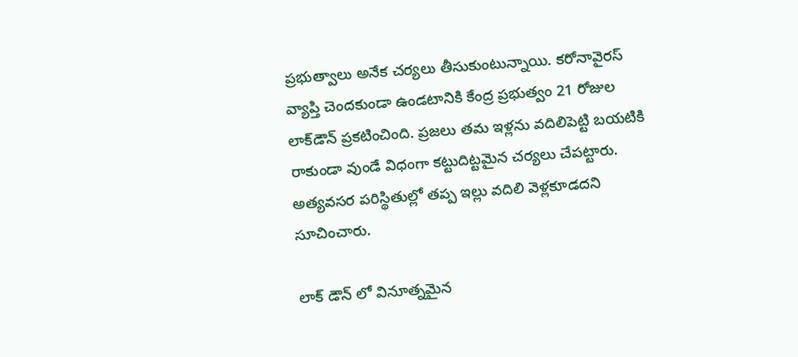ప్రభుత్వాలు అనేక చర్యలు తీసుకుంటున్నాయి. కరోనావైరస్ వ్యాప్తి చెందకుండా ఉండటానికి కేంద్ర ప్రభుత్వం 21 రోజుల లాక్‌డౌన్ ప్రకటించింది. ప్రజలు తమ ఇళ్లను వదిలిపెట్టి బయటికి రాకుండా వుండే విధంగా కట్టుదిట్టమైన చర్యలు చేపట్టారు. అత్యవసర పరిస్థితుల్లో తప్ప ఇల్లు వదిలి వెళ్లకూడదని సూచించారు.

లాక్ డౌన్ లో వినూత్నమైన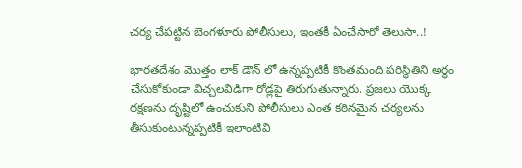చర్య చేపట్టిన బెంగళూరు పోలీసులు, ఇంతకీ ఏంచేసారో తెలుసా..!

భారతదేశం మొత్తం లాక్ డౌన్ లో ఉన్నప్పటికీ కొంతమంది పరిస్థితిని అర్థం చేసుకోకుండా విచ్చలవిడిగా రోడ్లపై తిరుగుతున్నారు. ప్రజలు యొక్క రక్షణను దృష్టిలో ఉంచుకుని పోలీసులు ఎంత కఠినమైన చర్యలను తీసుకుంటున్నప్పటికీ ఇలాంటివి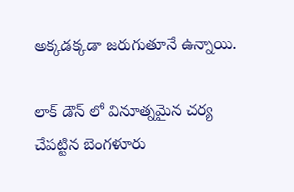అక్కడక్కడా జరుగుతూనే ఉన్నాయి.

లాక్ డౌన్ లో వినూత్నమైన చర్య చేపట్టిన బెంగళూరు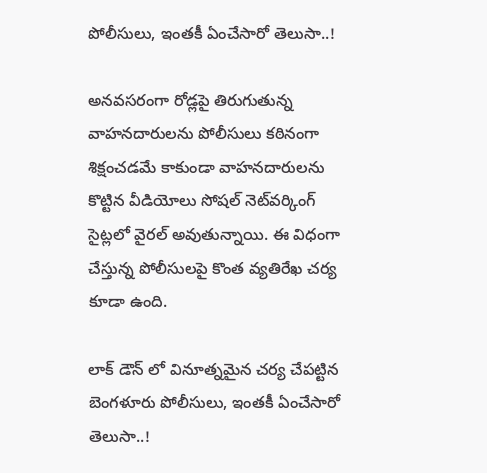పోలీసులు, ఇంతకీ ఏంచేసారో తెలుసా..!

అనవసరంగా రోడ్లపై తిరుగుతున్న వాహనదారులను పోలీసులు కఠినంగా శిక్షంచడమే కాకుండా వాహనదారులను కొట్టిన వీడియోలు సోషల్ నెట్‌వర్కింగ్ సైట్లలో వైరల్ అవుతున్నాయి. ఈ విధంగా చేస్తున్న పోలీసులపై కొంత వ్యతిరేఖ చర్య కూడా ఉంది.

లాక్ డౌన్ లో వినూత్నమైన చర్య చేపట్టిన బెంగళూరు పోలీసులు, ఇంతకీ ఏంచేసారో తెలుసా..!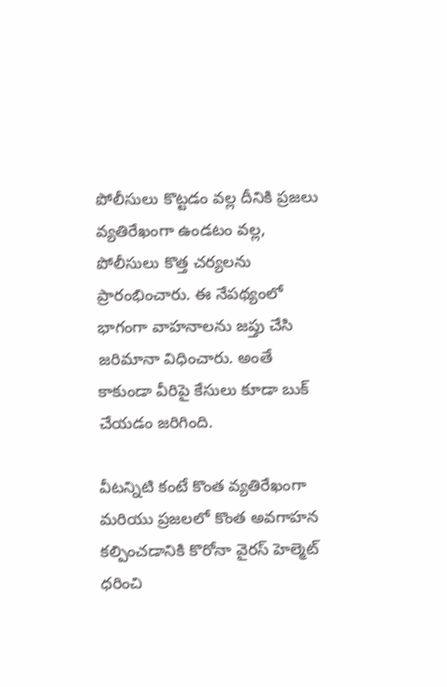పోలీసులు కొట్టడం వల్ల దీనికి ప్రజలు వ్యతిరేఖంగా ఉండటం వల్ల, పోలీసులు కొత్త చర్యలను ప్రారంభించారు. ఈ నేపథ్యంలో భాగంగా వాహనాలను జప్తు చేసి జరిమానా విధించారు. అంతే కాకుండా వీరిపై కేసులు కూడా బుక్ చేయడం జరిగింది.

వీటన్నిటి కంటే కొంత వ్యతిరేఖంగా మరియు ప్రజలలో కొంత అవగాహన కల్పించడానికి కొరోనా వైరస్ హెల్మెట్ ధరించి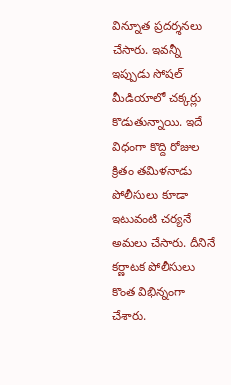విన్నూత ప్రదర్శనలు చేసారు. ఇవన్నీ ఇప్పుడు సోషల్ మీడియాలో చక్కర్లు కొడుతున్నాయి. ఇదే విధంగా కొద్ది రోజుల క్రితం తమిళనాడు పోలీసులు కూడా ఇటువంటి చర్యనే అమలు చేసారు. దీనినే కర్ణాటక పోలీసులు కొంత విభిన్నంగా చేశారు.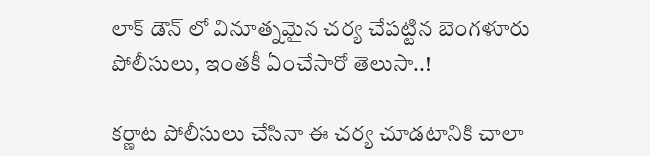లాక్ డౌన్ లో వినూత్నమైన చర్య చేపట్టిన బెంగళూరు పోలీసులు, ఇంతకీ ఏంచేసారో తెలుసా..!

కర్ణాట పోలీసులు చేసినా ఈ చర్య చూడటానికి చాలా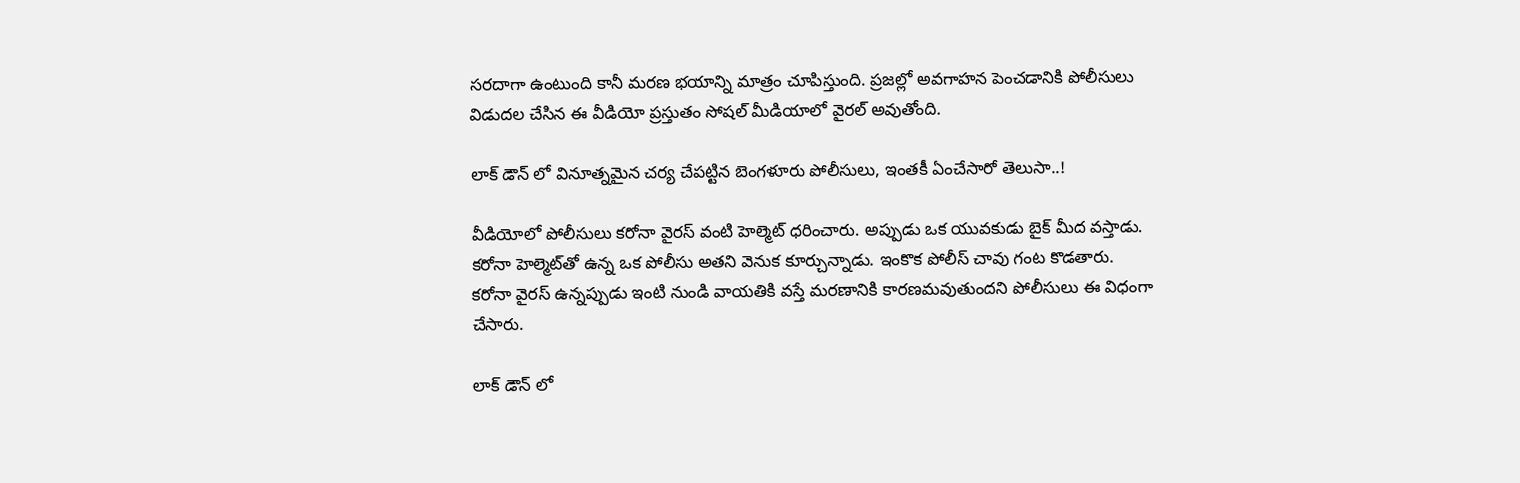సరదాగా ఉంటుంది కానీ మరణ భయాన్ని మాత్రం చూపిస్తుంది. ప్రజల్లో అవగాహన పెంచడానికి పోలీసులు విడుదల చేసిన ఈ వీడియో ప్రస్తుతం సోషల్ మీడియాలో వైరల్ అవుతోంది.

లాక్ డౌన్ లో వినూత్నమైన చర్య చేపట్టిన బెంగళూరు పోలీసులు, ఇంతకీ ఏంచేసారో తెలుసా..!

వీడియోలో పోలీసులు కరోనా వైరస్ వంటి హెల్మెట్ ధరించారు. అప్పుడు ఒక యువకుడు బైక్ మీద వస్తాడు. కరోనా హెల్మెట్‌తో ఉన్న ఒక పోలీసు అతని వెనుక కూర్చున్నాడు. ఇంకొక పోలీస్ చావు గంట కొడతారు. కరోనా వైరస్ ఉన్నప్పుడు ఇంటి నుండి వాయతికి వస్తే మరణానికి కారణమవుతుందని పోలీసులు ఈ విధంగా చేసారు.

లాక్ డౌన్ లో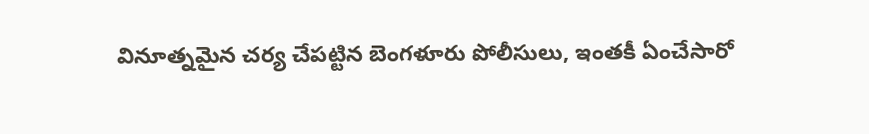వినూత్నమైన చర్య చేపట్టిన బెంగళూరు పోలీసులు, ఇంతకీ ఏంచేసారో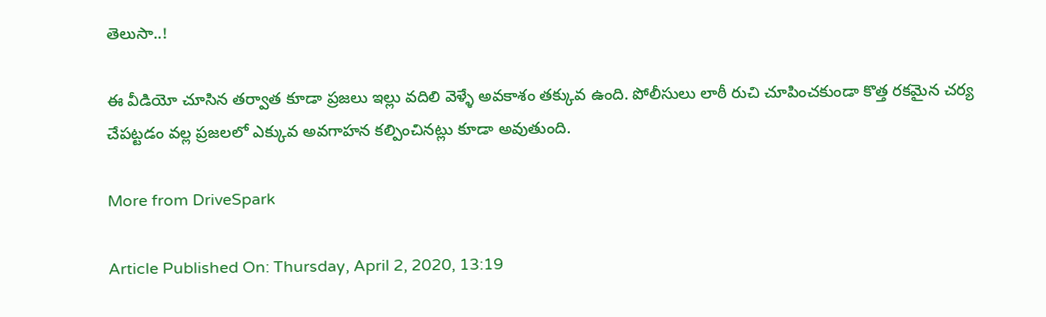తెలుసా..!

ఈ వీడియో చూసిన తర్వాత కూడా ప్రజలు ఇల్లు వదిలి వెళ్ళే అవకాశం తక్కువ ఉంది. పోలీసులు లాఠీ రుచి చూపించకుండా కొత్త రకమైన చర్య చేపట్టడం వల్ల ప్రజలలో ఎక్కువ అవగాహన కల్పించినట్లు కూడా అవుతుంది.

More from DriveSpark

Article Published On: Thursday, April 2, 2020, 13:19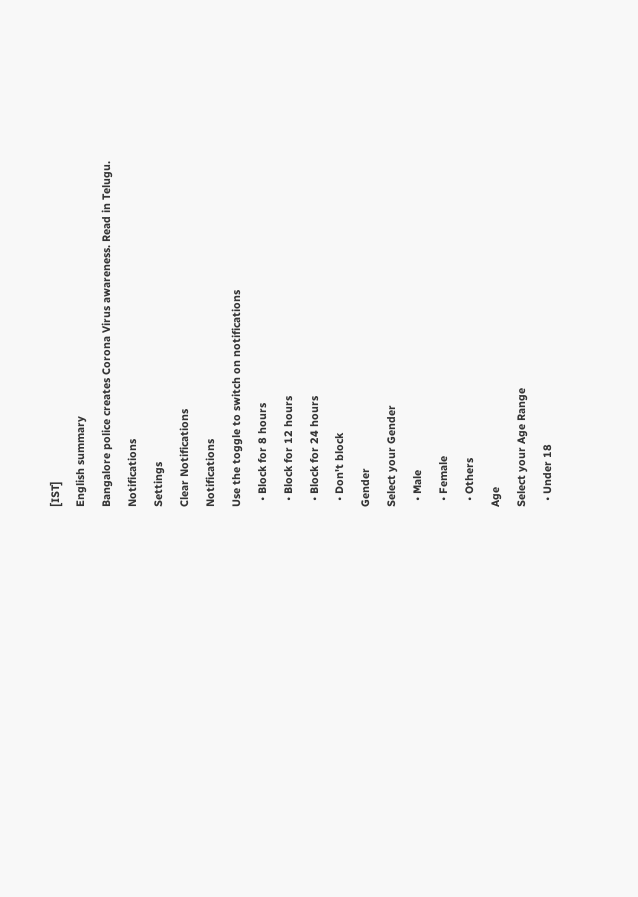[IST]
English summary
Bangalore police creates Corona Virus awareness. Read in Telugu.
Notifications
Settings
Clear Notifications
Notifications
Use the toggle to switch on notifications
  • Block for 8 hours
  • Block for 12 hours
  • Block for 24 hours
  • Don't block
Gender
Select your Gender
  • Male
  • Female
  • Others
Age
Select your Age Range
  • Under 18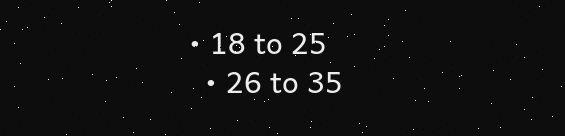• 18 to 25
  • 26 to 35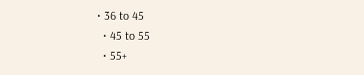• 36 to 45
  • 45 to 55
  • 55+